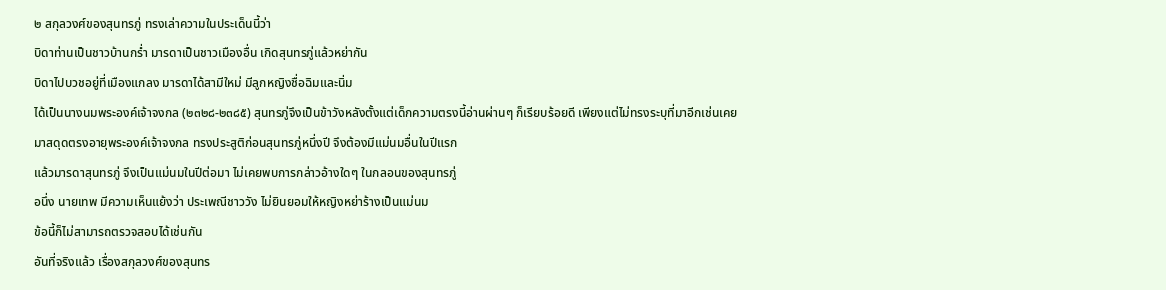๒ สกุลวงศ์ของสุนทรภู่ ทรงเล่าความในประเด็นนี้ว่า
บิดาท่านเป็นชาวบ้านกร่ำ มารดาเป็นชาวเมืองอื่น เกิดสุนทรภู่แล้วหย่ากัน
บิดาไปบวชอยู่ที่เมืองแกลง มารดาได้สามีใหม่ มีลูกหญิงชื่อฉิมและนิ่ม
ได้เป็นนางนมพระองค์เจ้าจงกล (๒๓๒๘-๒๓๘๕) สุนทรภู่จึงเป็นข้าวังหลังตั้งแต่เด็กความตรงนี้อ่านผ่านๆ ก็เรียบร้อยดี เพียงแต่ไม่ทรงระบุที่มาอีกเช่นเคย
มาสดุดตรงอายุพระองค์เจ้าจงกล ทรงประสูติก่อนสุนทรภู่หนึ่งปี จึงต้องมีแม่นมอื่นในปีแรก
แล้วมารดาสุนทรภู่ จึงเป็นแม่นมในปีต่อมา ไม่เคยพบการกล่าวอ้างใดๆ ในกลอนของสุนทรภู่
อนึ่ง นายเทพ มีความเห็นแย้งว่า ประเพณีชาววัง ไม่ยินยอมให้หญิงหย่าร้างเป็นแม่นม
ข้อนี้ก็ไม่สามารถตรวจสอบได้เช่นกัน
อันที่จริงแล้ว เรื่องสกุลวงศ์ของสุนทร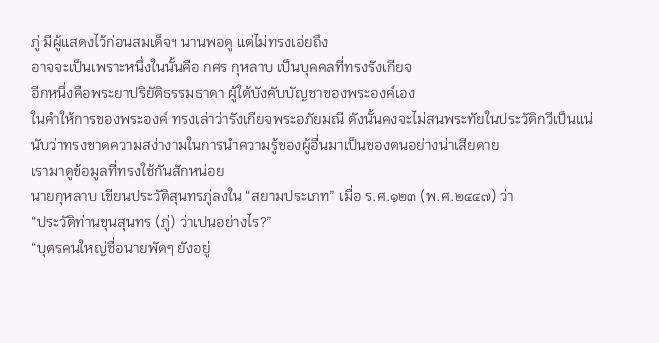ภู่ มีผู้แสดงไว้ก่อนสมเด็จฯ นานพอดู แต่ไม่ทรงเอ่ยถึง
อาจจะเป็นเพราะหนึ่งในนั้นคือ กศร กุหลาบ เป็นบุคคลที่ทรงรังเกียจ
อีกหนึ่งคือพระยาปริยัติธรรมธาดา ผู้ใต้บังคับบัญชาของพระองค์เอง
ในคำให้การของพระองค์ ทรงเล่าว่ารังเกียจพระอภัยมณี ดังนั้นคงจะไม่สนพระทัยในประวัติกวีเป็นแน่
นับว่าทรงขาดความสง่างามในการนำความรู้ของผู้อื่นมาเป็นของตนอย่างน่าเสียดาย
เรามาดูข้อมูลที่ทรงใช้กันสักหน่อย
นายกุหลาบ เขียนประวัติสุนทรภู่ลงใน “สยามประเภท” เมื่อ ร.ศ.๑๒๓ (พ.ศ.๒๔๔๗) ว่า
“ประวัติท่านขุนสุนทร (ภู่) ว่าเปนอย่างไร?”
“บุตรคนใหญ่ชื่อนายพัดๆ ยังอยู่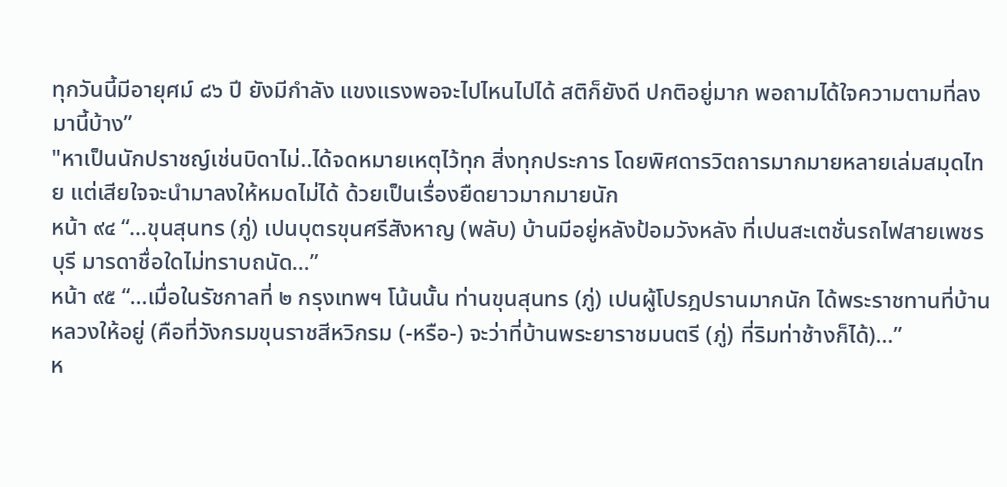ทุกวันนี้มีอายุศม์ ๘๖ ปี ยังมีกําลัง แขงแรงพอจะไปไหนไปได้ สติก็ยังดี ปกติอยู่มาก พอถามได้ใจความตามที่ลงมานี้บ้าง”
"หาเป็นนักปราชญ์เช่นบิดาไม่..ได้จดหมายเหตุไว้ทุก สิ่งทุกประการ โดยพิศดารวิตถารมากมายหลายเล่มสมุดไทย แต่เสียใจจะนํามาลงให้หมดไม่ได้ ด้วยเป็นเรื่องยืดยาวมากมายนัก
หน้า ๙๔ “…ขุนสุนทร (ภู่) เปนบุตรขุนศรีสังหาญ (พลับ) บ้านมีอยู่หลังป้อมวังหลัง ที่เปนสะเตชั่นรถไฟสายเพชรบุรี มารดาชื่อใดไม่ทราบถนัด…”
หน้า ๙๕ “…เมื่อในรัชกาลที่ ๒ กรุงเทพฯ โน้นนั้น ท่านขุนสุนทร (ภู่) เปนผู้โปรฎปรานมากนัก ได้พระราชทานที่บ้านหลวงให้อยู่ (คือที่วังกรมขุนราชสีหวิกรม (-หรือ-) จะว่าที่บ้านพระยาราชมนตรี (ภู่) ที่ริมท่าช้างก็ได้)…”
ห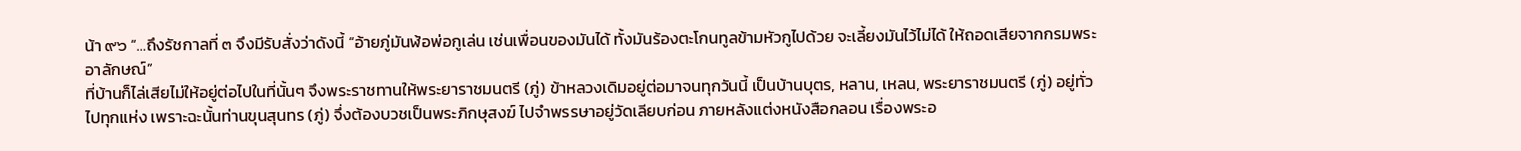น้า ๙๖ “…ถึงรัชกาลที่ ๓ จึงมีรับสั่งว่าดังนี้ “อ้ายภู่มันฬ้อพ่อกูเล่น เช่นเพื่อนของมันได้ ทั้งมันร้องตะโกนทูลข้ามหัวกูไปด้วย จะเลี้ยงมันไว้ไม่ได้ ให้ถอดเสียจากกรมพระอาลักษณ์”
ที่บ้านก็ไล่เสียไม่ให้อยู่ต่อไปในที่นั้นๆ จึงพระราชทานให้พระยาราชมนตรี (ภู่) ข้าหลวงเดิมอยู่ต่อมาจนทุกวันนี้ เป็นบ้านบุตร, หลาน, เหลน, พระยาราชมนตรี (ภู่) อยู่ทั่วไปทุกแห่ง เพราะฉะนั้นท่านขุนสุนทร (ภู่) จึ่งต้องบวชเป็นพระภิกษุสงฆ์ ไปจําพรรษาอยู่วัดเลียบก่อน ภายหลังแต่งหนังสือกลอน เรื่องพระอ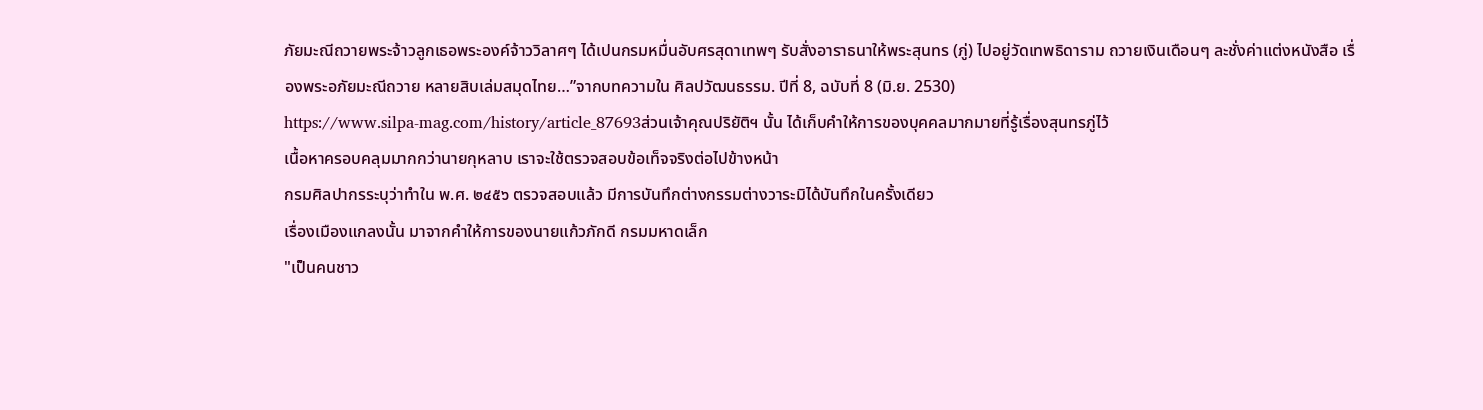ภัยมะณีถวายพระจ้าวลูกเธอพระองค์จ้าววิลาศๆ ได้เปนกรมหมื่นอับศรสุดาเทพๆ รับสั่งอาราธนาให้พระสุนทร (ภู่) ไปอยู่วัดเทพธิดาราม ถวายเงินเดือนๆ ละชั่งค่าแต่งหนังสือ เรื่องพระอภัยมะณีถวาย หลายสิบเล่มสมุดไทย…”จากบทความใน ศิลปวัฒนธรรม. ปีที่ 8, ฉบับที่ 8 (มิ.ย. 2530)
https://www.silpa-mag.com/history/article_87693ส่วนเจ้าคุณปริยัติฯ นั้น ได้เก็บคำให้การของบุคคลมากมายที่รู้เรื่องสุนทรภู่ไว้
เนื้อหาครอบคลุมมากกว่านายกุหลาบ เราจะใช้ตรวจสอบข้อเท็จจริงต่อไปข้างหน้า
กรมศิลปากรระบุว่าทำใน พ.ศ. ๒๔๕๖ ตรวจสอบแล้ว มีการบันทึกต่างกรรมต่างวาระมิได้บันทึกในครั้งเดียว
เรื่องเมืองแกลงนั้น มาจากคำให้การของนายแก้วภักดี กรมมหาดเล็ก
"เป็นคนชาว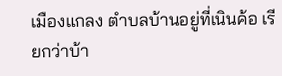เมืองแกลง ตำบลบ้านอยู่ที่เนินค้อ เรียกว่าบ้า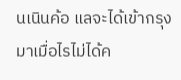นเนินค้อ แลจะได้เข้ากรุงมาเมื่อไรไม่ได้ค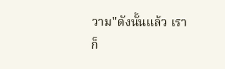วาม"ดังนั้นแล้ว เราก็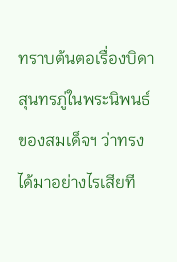ทราบต้นตอเรื่องบิดาสุนทรภู่ในพระนิพนธ์ของสมเด็จฯ ว่าทรงได้มาอย่างไรเสียที